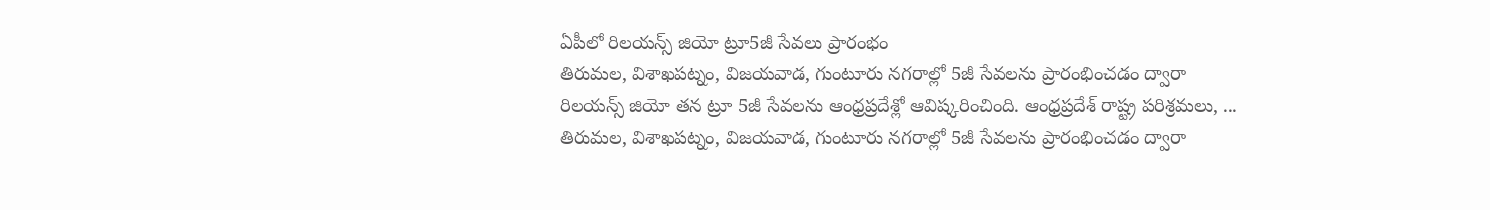ఏపీలో రిలయన్స్ జియో ట్రూ5జీ సేవలు ప్రారంభం
తిరుమల, విశాఖపట్నం, విజయవాడ, గుంటూరు నగరాల్లో 5జీ సేవలను ప్రారంభించడం ద్వారా రిలయన్స్ జియో తన ట్రూ 5జీ సేవలను ఆంధ్రప్రదేశ్లో ఆవిష్కరించింది. ఆంధ్రప్రదేశ్ రాష్ట్ర పరిశ్రమలు, ...
తిరుమల, విశాఖపట్నం, విజయవాడ, గుంటూరు నగరాల్లో 5జీ సేవలను ప్రారంభించడం ద్వారా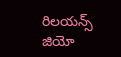రిలయన్స్ జియో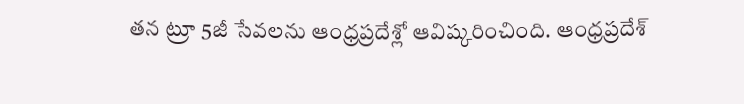తన ట్రూ 5జీ సేవలను ఆంధ్రప్రదేశ్లో ఆవిష్కరించింది. ఆంధ్రప్రదేశ్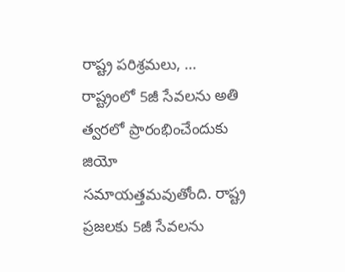రాష్ట్ర పరిశ్రమలు, ...
రాష్ట్రంలో 5జీ సేవలను అతి త్వరలో ప్రారంభించేందుకు జియో సమాయత్తమవుతోంది. రాష్ట్ర ప్రజలకు 5జీ సేవలను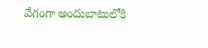వేగంగా అందుబాటులోకి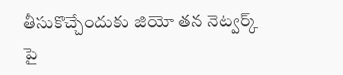తీసుకొచ్చేందుకు జియో తన నెట్వర్క్ పై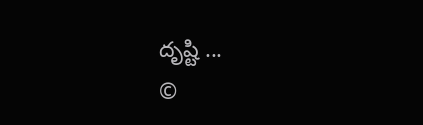దృష్టి ...
©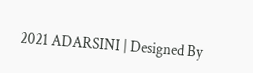2021 ADARSINI | Designed By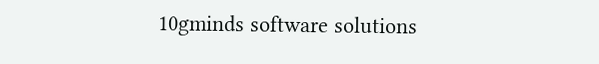10gminds software solutions